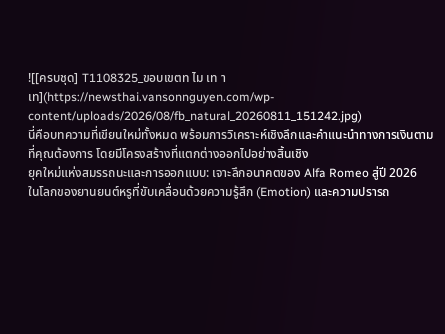![[ครบชุด] T1108325_ขอบเขตท ไม เท าเท](https://newsthai.vansonnguyen.com/wp-content/uploads/2026/08/fb_natural_20260811_151242.jpg)
นี่คือบทความที่เขียนใหม่ทั้งหมด พร้อมการวิเคราะห์เชิงลึกและคำแนะนำทางการเงินตามที่คุณต้องการ โดยมีโครงสร้างที่แตกต่างออกไปอย่างสิ้นเชิง
ยุคใหม่แห่งสมรรถนะและการออกแบบ: เจาะลึกอนาคตของ Alfa Romeo สู่ปี 2026
ในโลกของยานยนต์หรูที่ขับเคลื่อนด้วยความรู้สึก (Emotion) และความปรารถ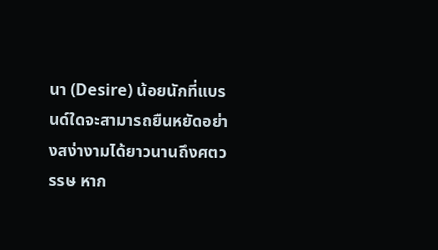นา (Desire) น้อยนักที่แบรนด์ใดจะสามารถยืนหยัดอย่างสง่างามได้ยาวนานถึงศตวรรษ หาก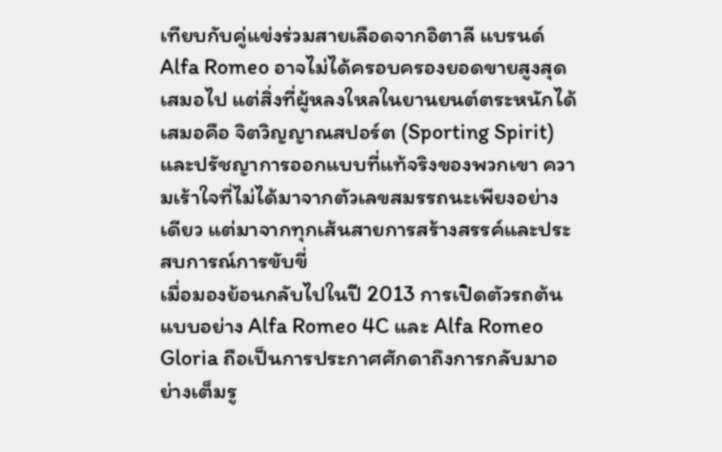เทียบกับคู่แข่งร่วมสายเลือดจากอิตาลี แบรนด์ Alfa Romeo อาจไม่ได้ครอบครองยอดขายสูงสุดเสมอไป แต่สิ่งที่ผู้หลงใหลในยานยนต์ตระหนักได้เสมอคือ จิตวิญญาณสปอร์ต (Sporting Spirit) และปรัชญาการออกแบบที่แท้จริงของพวกเขา ความเร้าใจที่ไม่ได้มาจากตัวเลขสมรรถนะเพียงอย่างเดียว แต่มาจากทุกเส้นสายการสร้างสรรค์และประสบการณ์การขับขี่
เมื่อมองย้อนกลับไปในปี 2013 การเปิดตัวรถต้นแบบอย่าง Alfa Romeo 4C และ Alfa Romeo Gloria ถือเป็นการประกาศศักดาถึงการกลับมาอย่างเต็มรู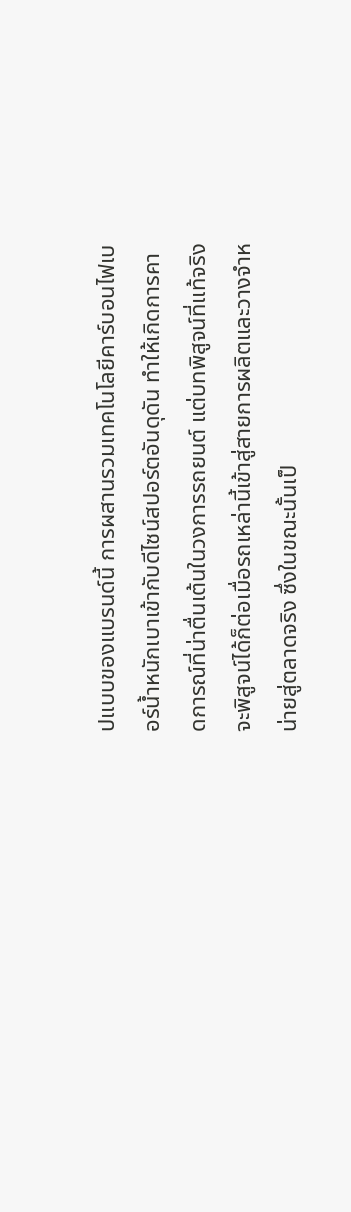ปแบบของแบรนด์นี้ การผสานรวมเทคโนโลยีคาร์บอนไฟเบอร์น้ำหนักเบาเข้ากับดีไซน์สปอร์ตอันดุดัน ทำให้เกิดการคาดการณ์ที่น่าตื่นเต้นในวงการรถยนต์ แต่บทพิสูจน์ที่แท้จริงจะพิสูจน์ได้ก็ต่อเมื่อรถเหล่านี้เข้าสู่สายการผลิตและวางจำหน่ายสู่ตลาดจริง ซึ่งในขณะนั้นเป็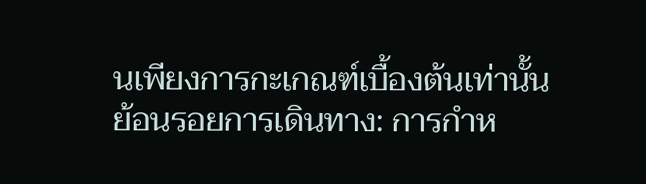นเพียงการกะเกณฑ์เบื้องต้นเท่านั้น
ย้อนรอยการเดินทาง: การกำห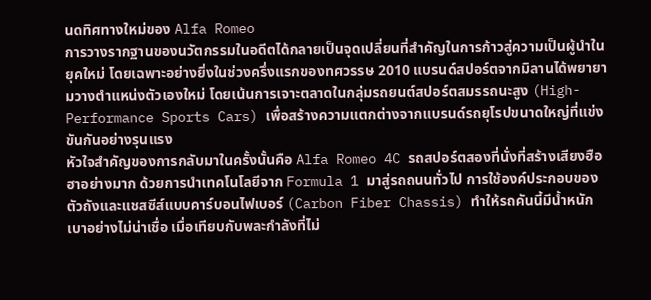นดทิศทางใหม่ของ Alfa Romeo
การวางรากฐานของนวัตกรรมในอดีตได้กลายเป็นจุดเปลี่ยนที่สำคัญในการก้าวสู่ความเป็นผู้นำในยุคใหม่ โดยเฉพาะอย่างยิ่งในช่วงครึ่งแรกของทศวรรษ 2010 แบรนด์สปอร์ตจากมิลานได้พยายามวางตำแหน่งตัวเองใหม่ โดยเน้นการเจาะตลาดในกลุ่มรถยนต์สปอร์ตสมรรถนะสูง (High-Performance Sports Cars) เพื่อสร้างความแตกต่างจากแบรนด์รถยุโรปขนาดใหญ่ที่แข่งขันกันอย่างรุนแรง
หัวใจสำคัญของการกลับมาในครั้งนั้นคือ Alfa Romeo 4C รถสปอร์ตสองที่นั่งที่สร้างเสียงฮือฮาอย่างมาก ด้วยการนำเทคโนโลยีจาก Formula 1 มาสู่รถถนนทั่วไป การใช้องค์ประกอบของตัวถังและแชสซีส์แบบคาร์บอนไฟเบอร์ (Carbon Fiber Chassis) ทำให้รถคันนี้มีน้ำหนักเบาอย่างไม่น่าเชื่อ เมื่อเทียบกับพละกำลังที่ไม่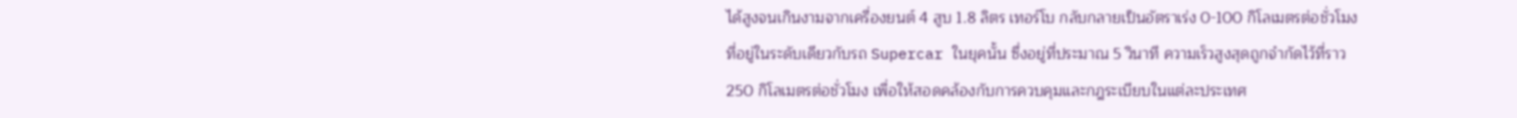ได้สูงจนเกินงามจากเครื่องยนต์ 4 สูบ 1.8 ลิตร เทอร์โบ กลับกลายเป็นอัตราเร่ง 0-100 กิโลเมตรต่อชั่วโมงที่อยู่ในระดับเดียวกับรถ Supercar ในยุคนั้น ซึ่งอยู่ที่ประมาณ 5 วินาที ความเร็วสูงสุดถูกจำกัดไว้ที่ราว 250 กิโลเมตรต่อชั่วโมง เพื่อให้สอดคล้องกับการควบคุมและกฎระเบียบในแต่ละประเทศ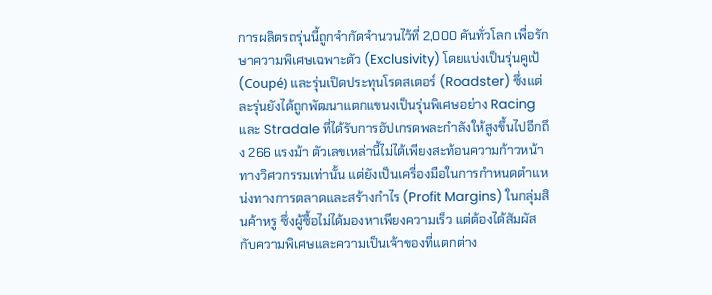การผลิตรถรุ่นนี้ถูกจำกัดจำนวนไว้ที่ 2,000 คันทั่วโลก เพื่อรักษาความพิเศษเฉพาะตัว (Exclusivity) โดยแบ่งเป็นรุ่นคูเป้ (Coupé) และรุ่นเปิดประทุนโรดสเตอร์ (Roadster) ซึ่งแต่ละรุ่นยังได้ถูกพัฒนาแตกแขนงเป็นรุ่นพิเศษอย่าง Racing และ Stradale ที่ได้รับการอัปเกรดพละกำลังให้สูงขึ้นไปอีกถึง 266 แรงม้า ตัวเลขเหล่านี้ไม่ได้เพียงสะท้อนความก้าวหน้าทางวิศวกรรมเท่านั้น แต่ยังเป็นเครื่องมือในการกำหนดตำแหน่งทางการตลาดและสร้างกำไร (Profit Margins) ในกลุ่มสินค้าหรู ซึ่งผู้ซื้อไม่ได้มองหาเพียงความเร็ว แต่ต้องได้สัมผัสกับความพิเศษและความเป็นเจ้าของที่แตกต่าง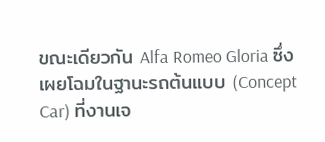ขณะเดียวกัน Alfa Romeo Gloria ซึ่งเผยโฉมในฐานะรถต้นแบบ (Concept Car) ที่งานเจ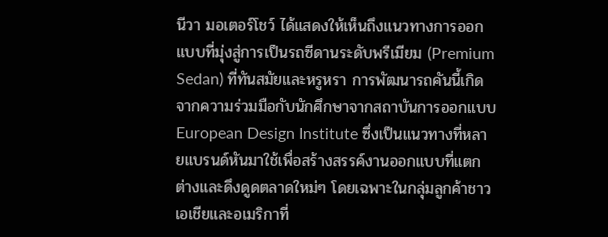นีวา มอเตอร์โชว์ ได้แสดงให้เห็นถึงแนวทางการออกแบบที่มุ่งสู่การเป็นรถซีดานระดับพรีเมียม (Premium Sedan) ที่ทันสมัยและหรูหรา การพัฒนารถคันนี้เกิดจากความร่วมมือกับนักศึกษาจากสถาบันการออกแบบ European Design Institute ซึ่งเป็นแนวทางที่หลายแบรนด์หันมาใช้เพื่อสร้างสรรค์งานออกแบบที่แตกต่างและดึงดูดตลาดใหม่ๆ โดยเฉพาะในกลุ่มลูกค้าชาวเอเชียและอเมริกาที่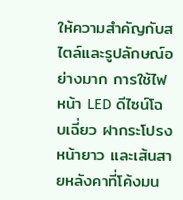ให้ความสำคัญกับสไตล์และรูปลักษณ์อย่างมาก การใช้ไฟหน้า LED ดีไซน์โฉบเฉี่ยว ฝากระโปรงหน้ายาว และเส้นสายหลังคาที่โค้งมน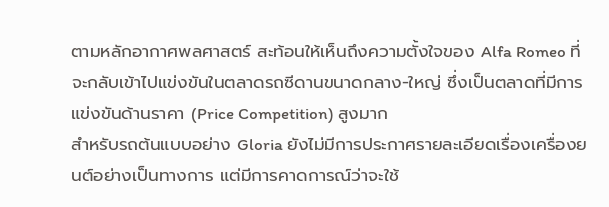ตามหลักอากาศพลศาสตร์ สะท้อนให้เห็นถึงความตั้งใจของ Alfa Romeo ที่จะกลับเข้าไปแข่งขันในตลาดรถซีดานขนาดกลาง-ใหญ่ ซึ่งเป็นตลาดที่มีการแข่งขันด้านราคา (Price Competition) สูงมาก
สำหรับรถต้นแบบอย่าง Gloria ยังไม่มีการประกาศรายละเอียดเรื่องเครื่องยนต์อย่างเป็นทางการ แต่มีการคาดการณ์ว่าจะใช้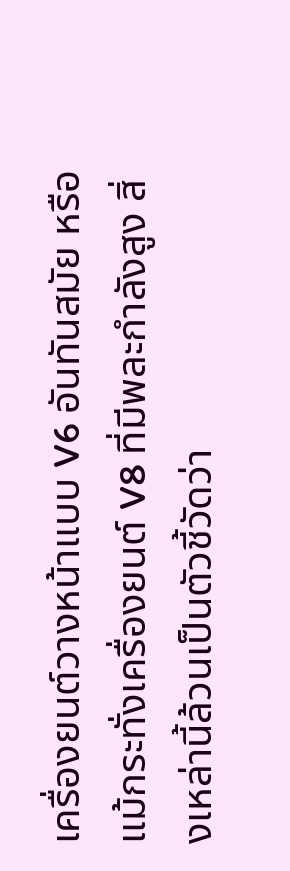เครื่องยนต์วางหน้าแบบ V6 อันทันสมัย หรือแม้กระทั่งเครื่องยนต์ V8 ที่มีพละกำลังสูง สิ่งเหล่านี้ล้วนเป็นตัวชี้วัดว่า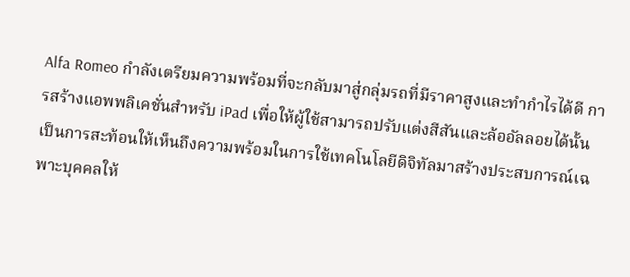Alfa Romeo กำลังเตรียมความพร้อมที่จะกลับมาสู่กลุ่มรถที่มีราคาสูงและทำกำไรได้ดี การสร้างแอพพลิเคชั่นสำหรับ iPad เพื่อให้ผู้ใช้สามารถปรับแต่งสีสันและล้ออัลลอยได้นั้น เป็นการสะท้อนให้เห็นถึงความพร้อมในการใช้เทคโนโลยีดิจิทัลมาสร้างประสบการณ์เฉพาะบุคคลให้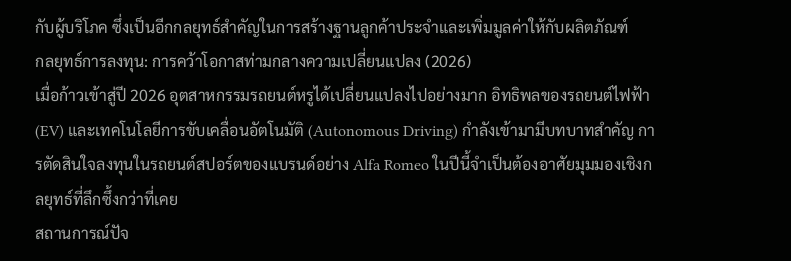กับผู้บริโภค ซึ่งเป็นอีกกลยุทธ์สำคัญในการสร้างฐานลูกค้าประจำและเพิ่มมูลค่าให้กับผลิตภัณฑ์
กลยุทธ์การลงทุน: การคว้าโอกาสท่ามกลางความเปลี่ยนแปลง (2026)
เมื่อก้าวเข้าสู่ปี 2026 อุตสาหกรรมรถยนต์หรูได้เปลี่ยนแปลงไปอย่างมาก อิทธิพลของรถยนต์ไฟฟ้า (EV) และเทคโนโลยีการขับเคลื่อนอัตโนมัติ (Autonomous Driving) กำลังเข้ามามีบทบาทสำคัญ การตัดสินใจลงทุนในรถยนต์สปอร์ตของแบรนด์อย่าง Alfa Romeo ในปีนี้จำเป็นต้องอาศัยมุมมองเชิงกลยุทธ์ที่ลึกซึ้งกว่าที่เคย
สถานการณ์ปัจ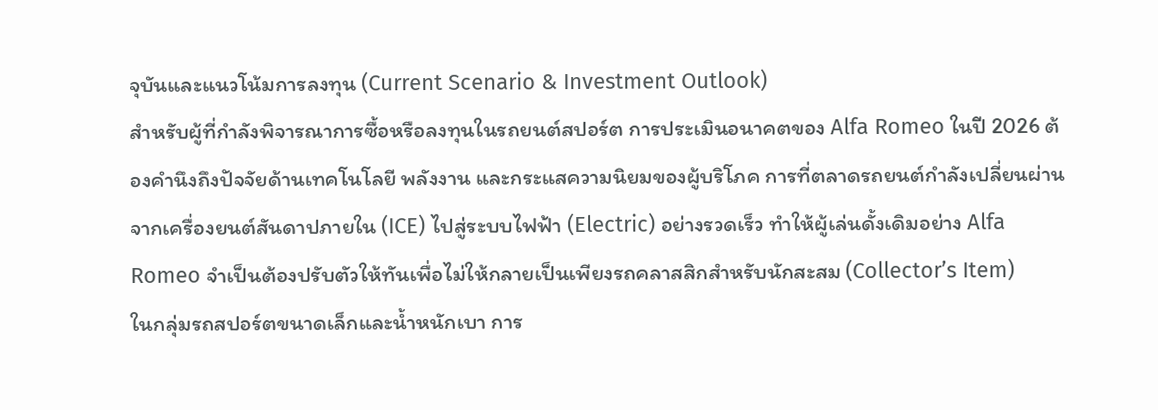จุบันและแนวโน้มการลงทุน (Current Scenario & Investment Outlook)
สำหรับผู้ที่กำลังพิจารณาการซื้อหรือลงทุนในรถยนต์สปอร์ต การประเมินอนาคตของ Alfa Romeo ในปี 2026 ต้องคำนึงถึงปัจจัยด้านเทคโนโลยี พลังงาน และกระแสความนิยมของผู้บริโภค การที่ตลาดรถยนต์กำลังเปลี่ยนผ่านจากเครื่องยนต์สันดาปภายใน (ICE) ไปสู่ระบบไฟฟ้า (Electric) อย่างรวดเร็ว ทำให้ผู้เล่นดั้งเดิมอย่าง Alfa Romeo จำเป็นต้องปรับตัวให้ทันเพื่อไม่ให้กลายเป็นเพียงรถคลาสสิกสำหรับนักสะสม (Collector’s Item)
ในกลุ่มรถสปอร์ตขนาดเล็กและน้ำหนักเบา การ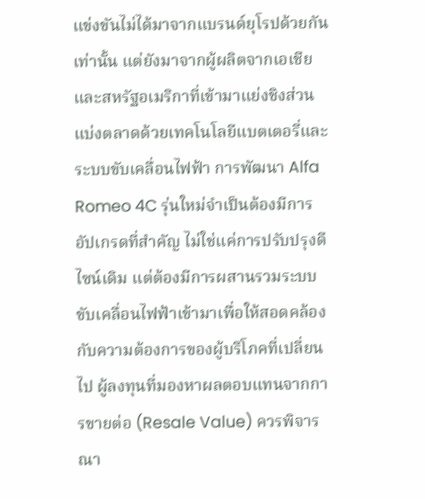แข่งขันไม่ได้มาจากแบรนด์ยุโรปด้วยกันเท่านั้น แต่ยังมาจากผู้ผลิตจากเอเชียและสหรัฐอเมริกาที่เข้ามาแย่งชิงส่วนแบ่งตลาดด้วยเทคโนโลยีแบตเตอรี่และระบบขับเคลื่อนไฟฟ้า การพัฒนา Alfa Romeo 4C รุ่นใหม่จำเป็นต้องมีการอัปเกรดที่สำคัญ ไม่ใช่แค่การปรับปรุงดีไซน์เดิม แต่ต้องมีการผสานรวมระบบขับเคลื่อนไฟฟ้าเข้ามาเพื่อให้สอดคล้องกับความต้องการของผู้บริโภคที่เปลี่ยนไป ผู้ลงทุนที่มองหาผลตอบแทนจากการขายต่อ (Resale Value) ควรพิจารณา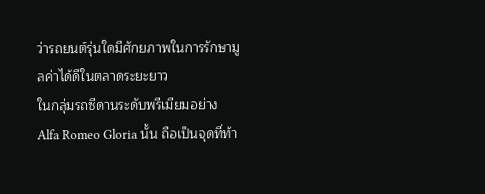ว่ารถยนต์รุ่นใดมีศักยภาพในการรักษามูลค่าได้ดีในตลาดระยะยาว
ในกลุ่มรถซีดานระดับพรีเมียมอย่าง Alfa Romeo Gloria นั้น ถือเป็นจุดที่ท้า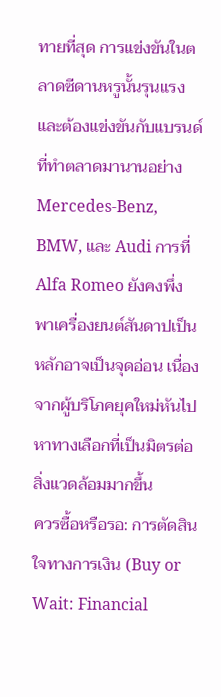ทายที่สุด การแข่งขันในตลาดซีดานหรูนั้นรุนแรง และต้องแข่งขันกับแบรนด์ที่ทำตลาดมานานอย่าง Mercedes-Benz, BMW, และ Audi การที่ Alfa Romeo ยังคงพึ่งพาเครื่องยนต์สันดาปเป็นหลักอาจเป็นจุดอ่อน เนื่องจากผู้บริโภคยุคใหม่หันไปหาทางเลือกที่เป็นมิตรต่อสิ่งแวดล้อมมากขึ้น
ควรซื้อหรือรอ: การตัดสินใจทางการเงิน (Buy or Wait: Financial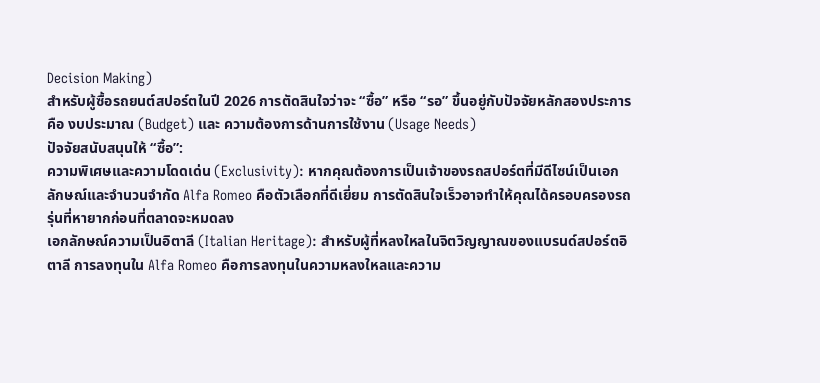Decision Making)
สำหรับผู้ซื้อรถยนต์สปอร์ตในปี 2026 การตัดสินใจว่าจะ “ซื้อ” หรือ “รอ” ขึ้นอยู่กับปัจจัยหลักสองประการคือ งบประมาณ (Budget) และ ความต้องการด้านการใช้งาน (Usage Needs)
ปัจจัยสนับสนุนให้ “ซื้อ”:
ความพิเศษและความโดดเด่น (Exclusivity): หากคุณต้องการเป็นเจ้าของรถสปอร์ตที่มีดีไซน์เป็นเอกลักษณ์และจำนวนจำกัด Alfa Romeo คือตัวเลือกที่ดีเยี่ยม การตัดสินใจเร็วอาจทำให้คุณได้ครอบครองรถรุ่นที่หายากก่อนที่ตลาดจะหมดลง
เอกลักษณ์ความเป็นอิตาลี (Italian Heritage): สำหรับผู้ที่หลงใหลในจิตวิญญาณของแบรนด์สปอร์ตอิตาลี การลงทุนใน Alfa Romeo คือการลงทุนในความหลงใหลและความ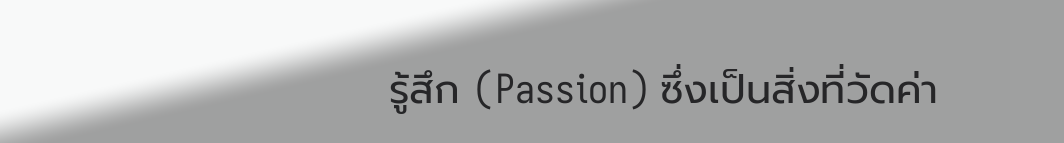รู้สึก (Passion) ซึ่งเป็นสิ่งที่วัดค่า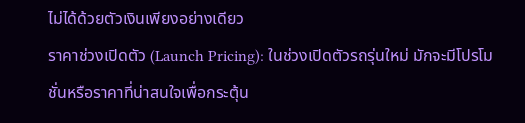ไม่ได้ด้วยตัวเงินเพียงอย่างเดียว
ราคาช่วงเปิดตัว (Launch Pricing): ในช่วงเปิดตัวรถรุ่นใหม่ มักจะมีโปรโมชั่นหรือราคาที่น่าสนใจเพื่อกระตุ้น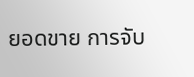ยอดขาย การจับ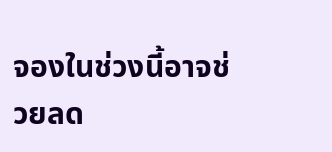จองในช่วงนี้อาจช่วยลด